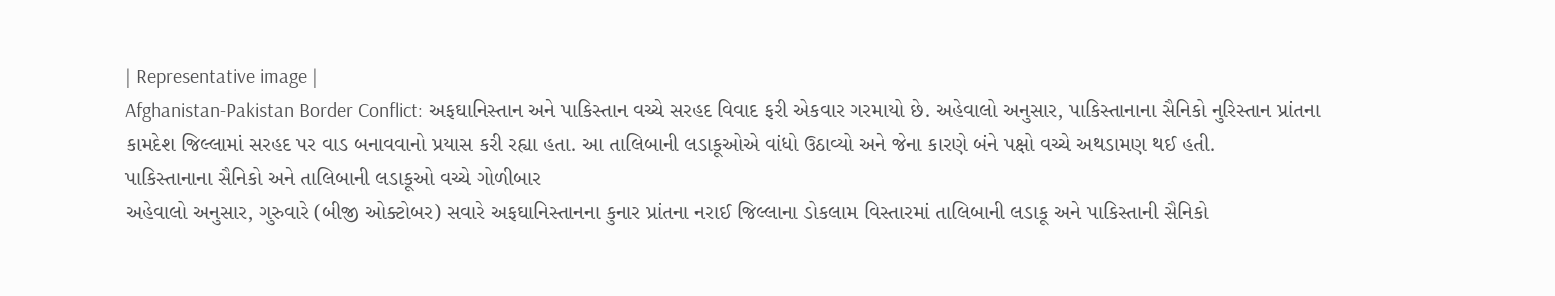| Representative image |
Afghanistan-Pakistan Border Conflict: અફઘાનિસ્તાન અને પાકિસ્તાન વચ્ચે સરહદ વિવાદ ફરી એકવાર ગરમાયો છે. અહેવાલો અનુસાર, પાકિસ્તાનાના સૈનિકો નુરિસ્તાન પ્રાંતના કામદેશ જિલ્લામાં સરહદ પર વાડ બનાવવાનો પ્રયાસ કરી રહ્યા હતા. આ તાલિબાની લડાકૂઓએ વાંધો ઉઠાવ્યો અને જેના કારણે બંને પક્ષો વચ્ચે અથડામણ થઈ હતી.
પાકિસ્તાનાના સૈનિકો અને તાલિબાની લડાકૂઓ વચ્ચે ગોળીબાર
અહેવાલો અનુસાર, ગુરુવારે (બીજી ઓક્ટોબર) સવારે અફઘાનિસ્તાનના કુનાર પ્રાંતના નરાઈ જિલ્લાના ડોકલામ વિસ્તારમાં તાલિબાની લડાકૂ અને પાકિસ્તાની સૈનિકો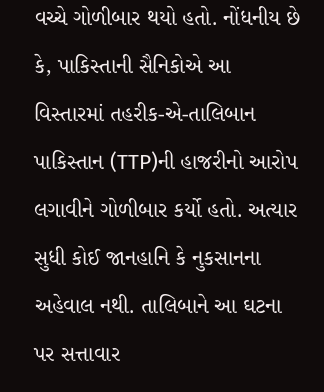વચ્ચે ગોળીબાર થયો હતો. નોંધનીય છે કે, પાકિસ્તાની સૈનિકોએ આ વિસ્તારમાં તહરીક-એ-તાલિબાન પાકિસ્તાન (TTP)ની હાજરીનો આરોપ લગાવીને ગોળીબાર કર્યો હતો. અત્યાર સુધી કોઈ જાનહાનિ કે નુકસાનના અહેવાલ નથી. તાલિબાને આ ઘટના પર સત્તાવાર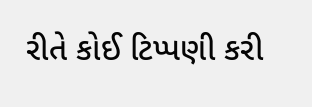રીતે કોઈ ટિપ્પણી કરી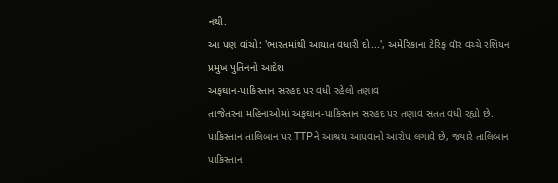નથી.
આ પણ વાંચો: 'ભારતમાંથી આયાત વધારી દો...', અમેરિકાના ટેરિફ વૉર વચ્ચે રશિયન પ્રમુખ પુતિનનો આદેશ
અફઘાન-પાકિસ્તાન સરહદ પર વધી રહેલો તણાવ
તાજેતરના મહિનાઓમાં અફઘાન-પાકિસ્તાન સરહદ પર તણાવ સતત વધી રહ્યો છે. પાકિસ્તાન તાલિબાન પર TTPને આશ્રય આપવાનો આરોપ લગાવે છે, જ્યારે તાલિબાન પાકિસ્તાન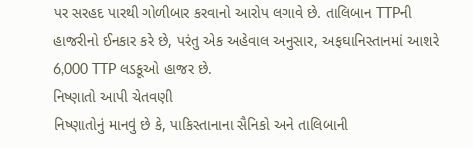પર સરહદ પારથી ગોળીબાર કરવાનો આરોપ લગાવે છે. તાલિબાન TTPની હાજરીનો ઈનકાર કરે છે, પરંતુ એક અહેવાલ અનુસાર, અફઘાનિસ્તાનમાં આશરે 6,000 TTP લડકૂઓ હાજર છે.
નિષ્ણાતો આપી ચેતવણી
નિષ્ણાતોનું માનવું છે કે, પાકિસ્તાનાના સૈનિકો અને તાલિબાની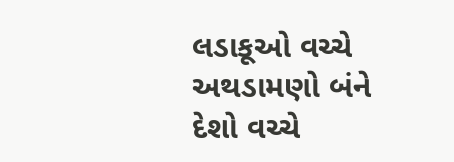લડાકૂઓ વચ્ચે અથડામણો બંને દેશો વચ્ચે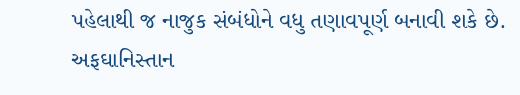પહેલાથી જ નાજુક સંબંધોને વધુ તણાવપૂર્ણ બનાવી શકે છે. અફઘાનિસ્તાન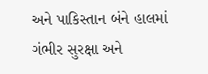અને પાકિસ્તાન બંને હાલમાં ગંભીર સુરક્ષા અને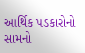આર્થિક પડકારોનો સામનો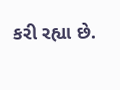કરી રહ્યા છે.